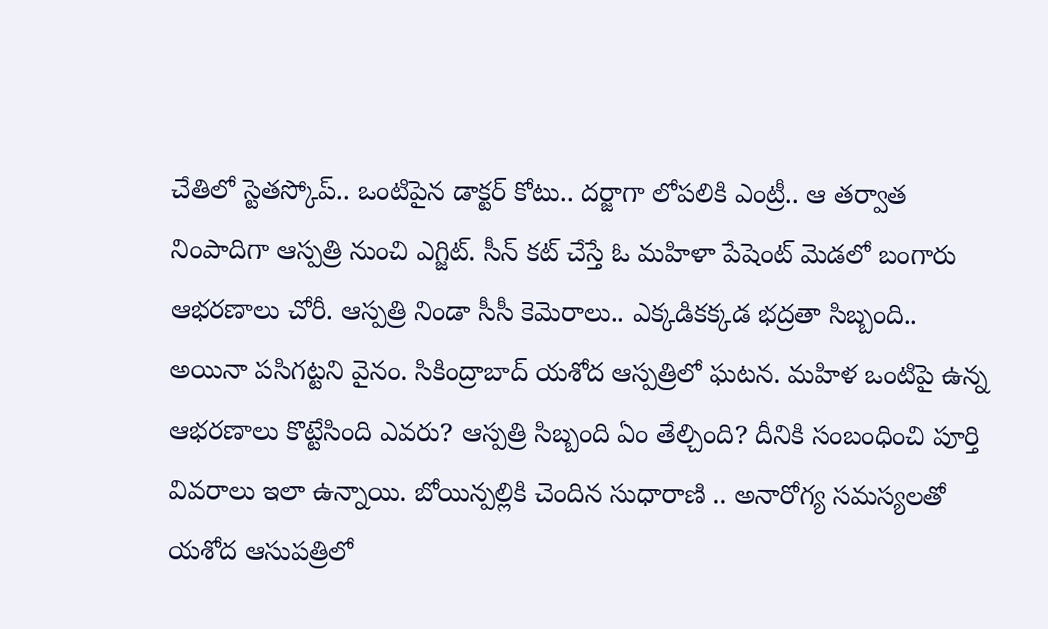చేతిలో స్టెతస్కోప్.. ఒంటిపైన డాక్టర్ కోటు.. దర్జాగా లోపలికి ఎంట్రీ.. ఆ తర్వాత నింపాదిగా ఆస్పత్రి నుంచి ఎగ్జిట్. సీన్ కట్ చేస్తే ఓ మహిళా పేషెంట్ మెడలో బంగారు ఆభరణాలు చోరీ. ఆస్పత్రి నిండా సీసీ కెమెరాలు.. ఎక్కడికక్కడ భద్రతా సిబ్బంది.. అయినా పసిగట్టని వైనం. సికింద్రాబాద్ యశోద ఆస్పత్రిలో ఘటన. మహిళ ఒంటిపై ఉన్న ఆభరణాలు కొట్టేసింది ఎవరు? ఆస్పత్రి సిబ్బంది ఏం తేల్చింది? దీనికి సంబంధించి పూర్తి వివరాలు ఇలా ఉన్నాయి. బోయిన్పల్లికి చెందిన సుధారాణి .. అనారోగ్య సమస్యలతో యశోద ఆసుపత్రిలో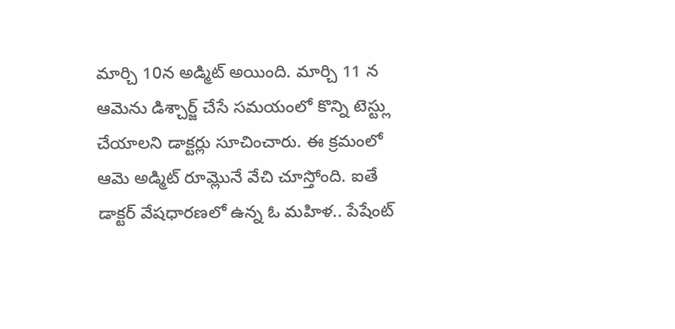మార్చి 10న అడ్మిట్ అయింది. మార్చి 11 న ఆమెను డిశ్చార్జ్ చేసే సమయంలో కొన్ని టెస్ట్లు చేయాలని డాక్టర్లు సూచించారు. ఈ క్రమంలో ఆమె అడ్మిట్ రూమ్లొనే వేచి చూస్తోంది. ఐతే డాక్టర్ వేషధారణలో ఉన్న ఓ మహిళ.. పేషేంట్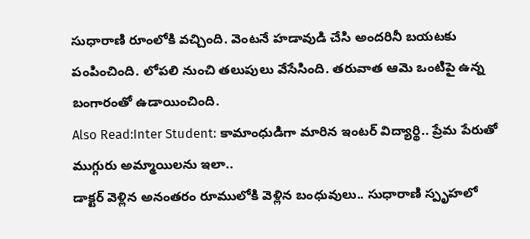సుధారాణి రూంలోకి వచ్చింది. వెంటనే హడావుడి చేసి అందరినీ బయటకు పంపించింది. లోపలి నుంచి తలుపులు వేసేసింది. తరువాత ఆమె ఒంటిపై ఉన్న బంగారంతో ఉడాయించింది.
Also Read:Inter Student: కామాంధుడిగా మారిన ఇంటర్ విద్యార్థి.. ప్రేమ పేరుతో ముగ్గురు అమ్మాయిలను ఇలా..
డాక్టర్ వెళ్లిన అనంతరం రూములోకి వెళ్లిన బంధువులు.. సుధారాణి స్పృహలో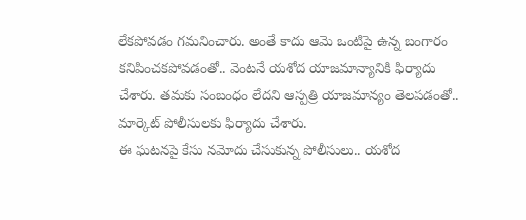లేకపోవడం గమనించారు. అంతే కాదు ఆమె ఒంటిపై ఉన్న బంగారం కనిపించకపోవడంతో.. వెంటనే యశోద యాజమాన్యానికి ఫిర్యాదు చేశారు. తమకు సంబంధం లేదని ఆస్పత్రి యాజమాన్యం తెలపడంతో.. మార్కెట్ పోలీసులకు ఫిర్యాదు చేశారు.
ఈ ఘటనపై కేసు నమోదు చేసుకున్న పోలీసులు.. యశోద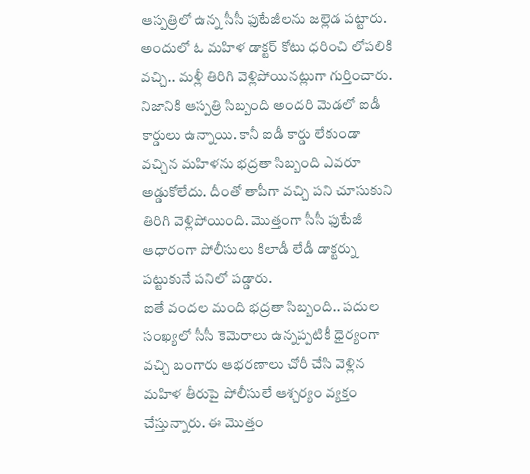ఆస్పత్రిలో ఉన్న సీసీ ఫుటేజీలను జల్లెడ పట్టారు. అందులో ఓ మహిళ డాక్టర్ కోటు ధరించి లోపలికి వచ్చి.. మళ్లీ తిరిగి వెళ్లిపోయినట్లుగా గుర్తించారు. నిజానికి ఆస్పత్రి సిబ్బంది అందరి మెడలో ఐడీ కార్డులు ఉన్నాయి. కానీ ఐడీ కార్డు లేకుండా వచ్చిన మహిళను భద్రతా సిబ్బంది ఎవరూ అడ్డుకోలేదు. దీంతో తాపీగా వచ్చి పని చూసుకుని తిరిగి వెళ్లిపోయింది. మొత్తంగా సీసీ ఫుటేజీ ఆధారంగా పోలీసులు కిలాడీ లేడీ డాక్టర్ను పట్టుకునే పనిలో పడ్డారు.
ఐతే వందల మంది భద్రతా సిబ్బంది.. పదుల సంఖ్యలో సీసీ కెమెరాలు ఉన్నప్పటికీ ధైర్యంగా వచ్చి బంగారు ఆభరణాలు చోరీ చేసి వెళ్లిన మహిళ తీరుపై పోలీసులే ఆశ్చర్యం వ్యక్తం చేస్తున్నారు. ఈ మొత్తం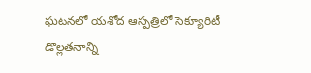ఘటనలో యశోద ఆస్పత్రిలో సెక్యూరిటీ డొల్లతనాన్ని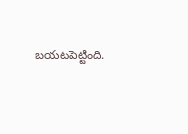బయటపెట్టింది.